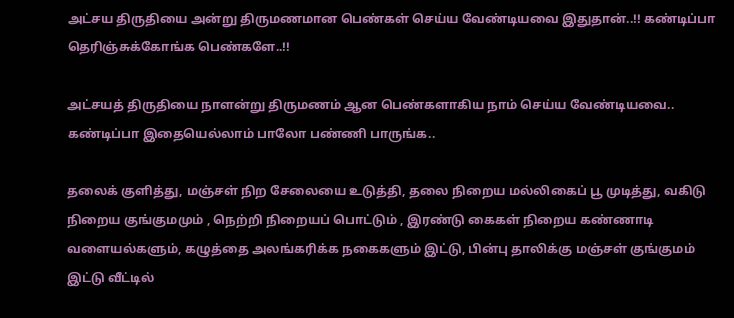அட்சய திருதியை அன்று திருமணமான பெண்கள் செய்ய வேண்டியவை இதுதான்..!! கண்டிப்பா தெரிஞ்சுக்கோங்க பெண்களே..!!

அட்சயத் திருதியை நாளன்று திருமணம் ஆன பெண்களாகிய நாம் செய்ய வேண்டியவை.. கண்டிப்பா இதையெல்லாம் பாலோ பண்ணி பாருங்க..

தலைக் குளித்து, மஞ்சள் நிற சேலையை உடுத்தி, தலை நிறைய மல்லிகைப் பூ முடித்து, வகிடு நிறைய குங்குமமும் , நெற்றி நிறையப் பொட்டும் , இரண்டு கைகள் நிறைய கண்ணாடி வளையல்களும், கழுத்தை அலங்கரிக்க நகைகளும் இட்டு, பின்பு தாலிக்கு மஞ்சள் குங்குமம் இட்டு வீட்டில்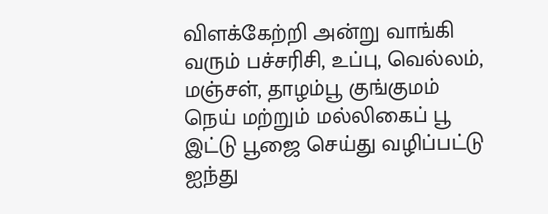விளக்கேற்றி அன்று வாங்கி வரும் பச்சரிசி, உப்பு, வெல்லம், மஞ்சள், தாழம்பூ குங்குமம் நெய் மற்றும் மல்லிகைப் பூ இட்டு பூஜை செய்து வழிப்பட்டு ஐந்து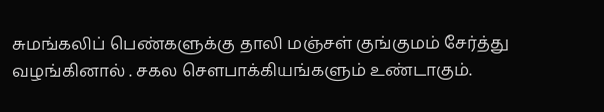சுமங்கலிப் பெண்களுக்கு தாலி மஞ்சள் குங்குமம் சேர்த்து வழங்கினால் . சகல செளபாக்கியங்களும் உண்டாகும்.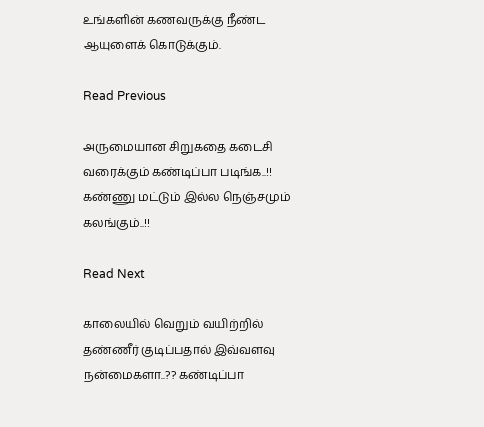உங்களின் கணவருக்கு நீண்ட ஆயுளைக் கொடுக்கும்.

Read Previous

அருமையான சிறுகதை கடைசி வரைக்கும் கண்டிப்பா படிங்க..!! கண்ணு மட்டும் இல்ல நெஞ்சமும் கலங்கும்..!!

Read Next

காலையில் வெறும் வயிற்றில் தண்ணீர் குடிப்பதால் இவ்வளவு நன்மைகளா..?? கண்டிப்பா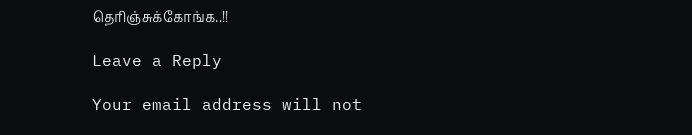தெரிஞ்சுக்கோங்க..!!

Leave a Reply

Your email address will not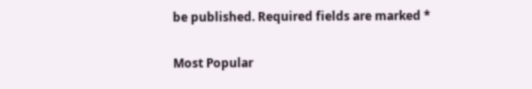be published. Required fields are marked *

Most Popular